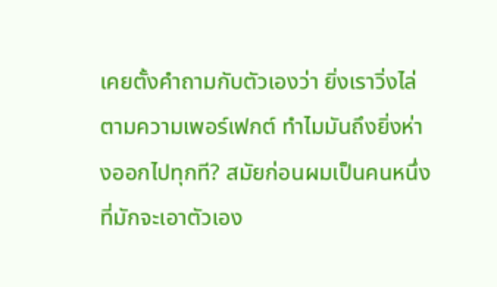เคยตั้งคำถามกับตัวเองว่า ยิ่งเราวิ่งไล่ตามความเพอร์เฟกต์ ทำไมมันถึงยิ่งห่างออกไปทุกที? สมัยก่อนผมเป็นคนหนึ่งที่มักจะเอาตัวเอง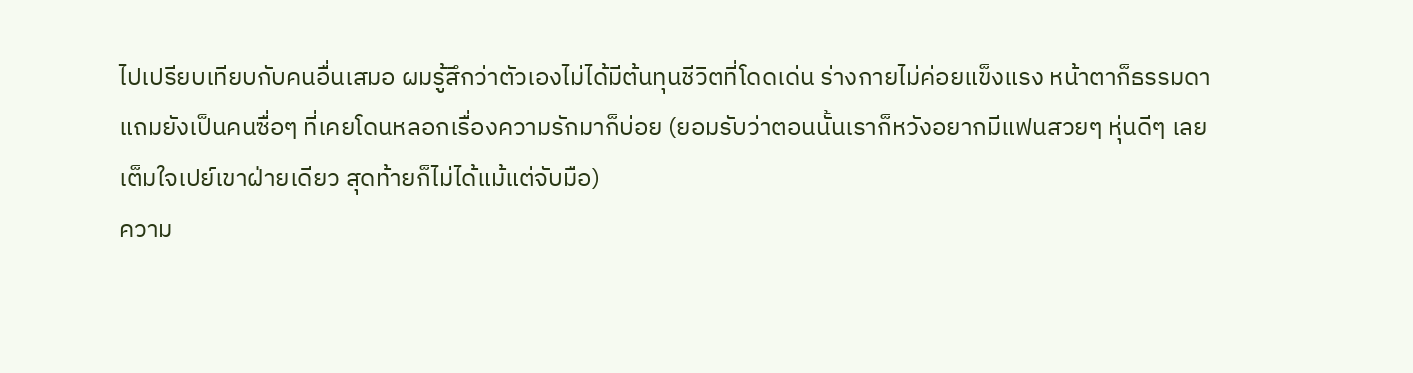ไปเปรียบเทียบกับคนอื่นเสมอ ผมรู้สึกว่าตัวเองไม่ได้มีต้นทุนชีวิตที่โดดเด่น ร่างกายไม่ค่อยแข็งแรง หน้าตาก็ธรรมดา แถมยังเป็นคนซื่อๆ ที่เคยโดนหลอกเรื่องความรักมาก็บ่อย (ยอมรับว่าตอนนั้นเราก็หวังอยากมีแฟนสวยๆ หุ่นดีๆ เลยเต็มใจเปย์เขาฝ่ายเดียว สุดท้ายก็ไม่ได้แม้แต่จับมือ)
ความ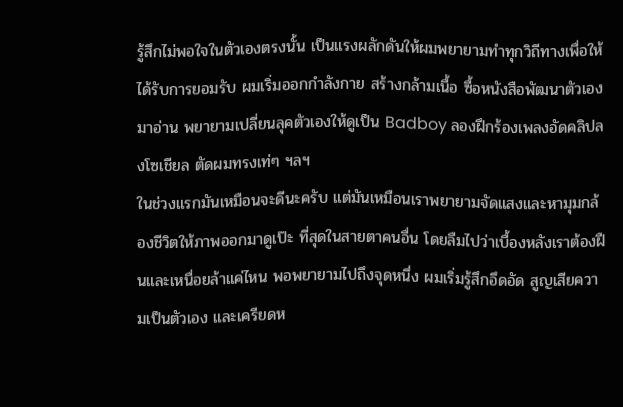รู้สึกไม่พอใจในตัวเองตรงนั้น เป็นแรงผลักดันให้ผมพยายามทำทุกวิถีทางเพื่อให้ได้รับการยอมรับ ผมเริ่มออกกำลังกาย สร้างกล้ามเนื้อ ซื้อหนังสือพัฒนาตัวเองมาอ่าน พยายามเปลี่ยนลุคตัวเองให้ดูเป็น Badboy ลองฝึกร้องเพลงอัดคลิปลงโซเชียล ตัดผมทรงเท่ๆ ฯลฯ
ในช่วงแรกมันเหมือนจะดีนะครับ แต่มันเหมือนเราพยายามจัดแสงและหามุมกล้องชีวิตให้ภาพออกมาดูเป๊ะ ที่สุดในสายตาคนอื่น โดยลืมไปว่าเบื้องหลังเราต้องฝืนและเหนื่อยล้าแค่ไหน พอพยายามไปถึงจุดหนึ่ง ผมเริ่มรู้สึกอึดอัด สูญเสียความเป็นตัวเอง และเครียดห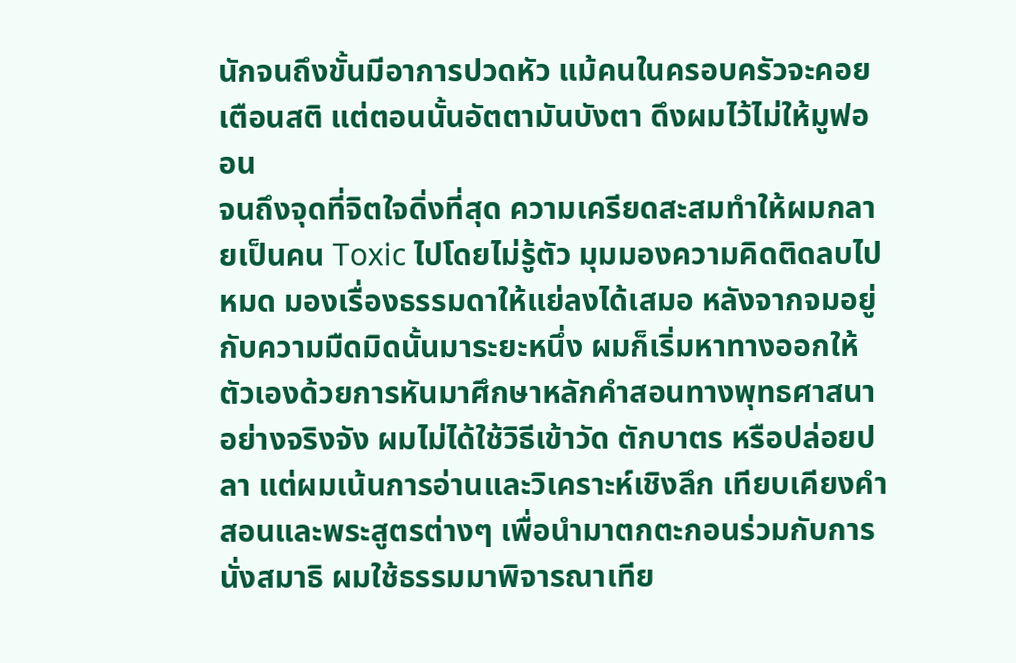นักจนถึงขั้นมีอาการปวดหัว แม้คนในครอบครัวจะคอยเตือนสติ แต่ตอนนั้นอัตตามันบังตา ดึงผมไว้ไม่ให้มูฟออน
จนถึงจุดที่จิตใจดิ่งที่สุด ความเครียดสะสมทำให้ผมกลายเป็นคน Toxic ไปโดยไม่รู้ตัว มุมมองความคิดติดลบไปหมด มองเรื่องธรรมดาให้แย่ลงได้เสมอ หลังจากจมอยู่กับความมืดมิดนั้นมาระยะหนึ่ง ผมก็เริ่มหาทางออกให้ตัวเองด้วยการหันมาศึกษาหลักคำสอนทางพุทธศาสนาอย่างจริงจัง ผมไม่ได้ใช้วิธีเข้าวัด ตักบาตร หรือปล่อยปลา แต่ผมเน้นการอ่านและวิเคราะห์เชิงลึก เทียบเคียงคำสอนและพระสูตรต่างๆ เพื่อนำมาตกตะกอนร่วมกับการนั่งสมาธิ ผมใช้ธรรมมาพิจารณาเทีย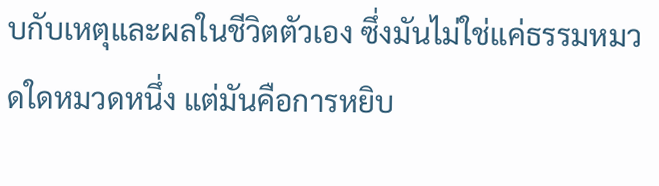บกับเหตุและผลในชีวิตตัวเอง ซึ่งมันไม่ใช่แค่ธรรมหมวดใดหมวดหนึ่ง แต่มันคือการหยิบ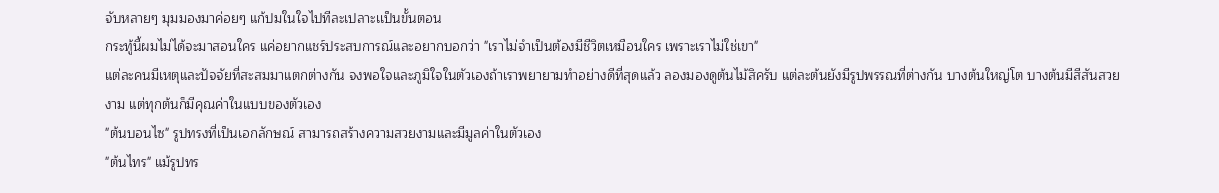จับหลายๆ มุมมองมาค่อยๆ แก้ปมในใจไปทีละเปลาะเเป็นขั้นตอน
กระทู้นี้ผมไม่ได้จะมาสอนใคร แค่อยากแชร์ประสบการณ์และอยากบอกว่า "เราไม่จำเป็นต้องมีชีวิตเหมือนใคร เพราะเราไม่ใช่เขา"
แต่ละคนมีเหตุและปัจจัยที่สะสมมาแตกต่างกัน จงพอใจและภูมิใจในตัวเองถ้าเราพยายามทำอย่างดีที่สุดแล้ว ลองมองดูต้นไม้สิครับ แต่ละต้นยังมีรูปพรรณที่ต่างกัน บางต้นใหญ่โต บางต้นมีสีสันสวยงาม แต่ทุกต้นก็มีคุณค่าในแบบของตัวเอง
"ต้นบอนไซ" รูปทรงที่เป็นเอกลักษณ์ สามารถสร้างความสวยงามและมีมูลค่าในตัวเอง
"ต้นไทร" แม้รูปทร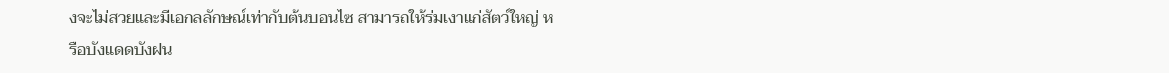งจะไม่สวยและมีเอกลลักษณ์เท่ากับต้นบอนไซ สามารถให้ร่มเงาแก่สัตว์ใหญ่ หรือบังแดดบังฝน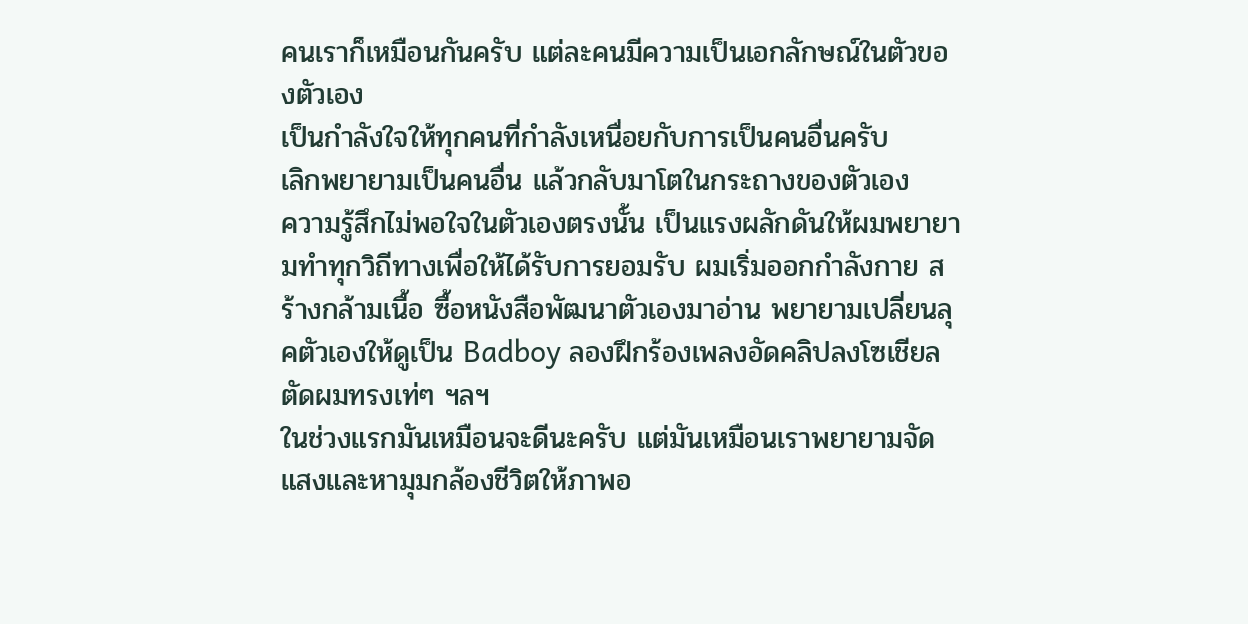คนเราก็เหมือนกันครับ แต่ละคนมีความเป็นเอกลักษณ์ในตัวของตัวเอง
เป็นกำลังใจให้ทุกคนที่กำลังเหนื่อยกับการเป็นคนอื่นครับ
เลิกพยายามเป็นคนอื่น แล้วกลับมาโตในกระถางของตัวเอง
ความรู้สึกไม่พอใจในตัวเองตรงนั้น เป็นแรงผลักดันให้ผมพยายามทำทุกวิถีทางเพื่อให้ได้รับการยอมรับ ผมเริ่มออกกำลังกาย สร้างกล้ามเนื้อ ซื้อหนังสือพัฒนาตัวเองมาอ่าน พยายามเปลี่ยนลุคตัวเองให้ดูเป็น Badboy ลองฝึกร้องเพลงอัดคลิปลงโซเชียล ตัดผมทรงเท่ๆ ฯลฯ
ในช่วงแรกมันเหมือนจะดีนะครับ แต่มันเหมือนเราพยายามจัดแสงและหามุมกล้องชีวิตให้ภาพอ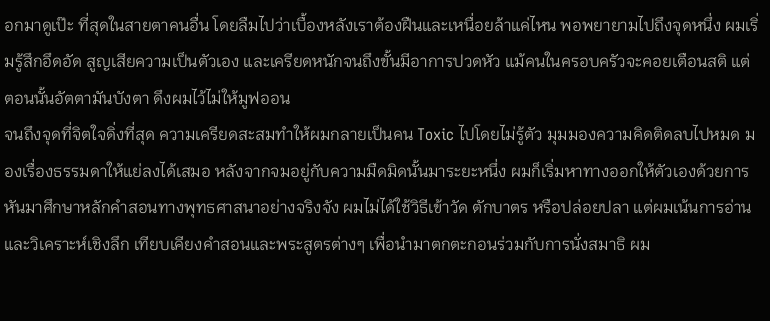อกมาดูเป๊ะ ที่สุดในสายตาคนอื่น โดยลืมไปว่าเบื้องหลังเราต้องฝืนและเหนื่อยล้าแค่ไหน พอพยายามไปถึงจุดหนึ่ง ผมเริ่มรู้สึกอึดอัด สูญเสียความเป็นตัวเอง และเครียดหนักจนถึงขั้นมีอาการปวดหัว แม้คนในครอบครัวจะคอยเตือนสติ แต่ตอนนั้นอัตตามันบังตา ดึงผมไว้ไม่ให้มูฟออน
จนถึงจุดที่จิตใจดิ่งที่สุด ความเครียดสะสมทำให้ผมกลายเป็นคน Toxic ไปโดยไม่รู้ตัว มุมมองความคิดติดลบไปหมด มองเรื่องธรรมดาให้แย่ลงได้เสมอ หลังจากจมอยู่กับความมืดมิดนั้นมาระยะหนึ่ง ผมก็เริ่มหาทางออกให้ตัวเองด้วยการหันมาศึกษาหลักคำสอนทางพุทธศาสนาอย่างจริงจัง ผมไม่ได้ใช้วิธีเข้าวัด ตักบาตร หรือปล่อยปลา แต่ผมเน้นการอ่านและวิเคราะห์เชิงลึก เทียบเคียงคำสอนและพระสูตรต่างๆ เพื่อนำมาตกตะกอนร่วมกับการนั่งสมาธิ ผม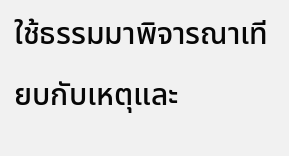ใช้ธรรมมาพิจารณาเทียบกับเหตุและ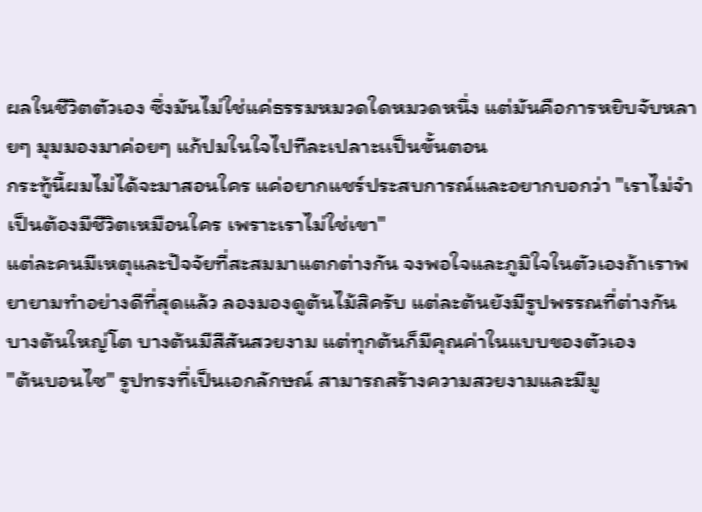ผลในชีวิตตัวเอง ซึ่งมันไม่ใช่แค่ธรรมหมวดใดหมวดหนึ่ง แต่มันคือการหยิบจับหลายๆ มุมมองมาค่อยๆ แก้ปมในใจไปทีละเปลาะเเป็นขั้นตอน
กระทู้นี้ผมไม่ได้จะมาสอนใคร แค่อยากแชร์ประสบการณ์และอยากบอกว่า "เราไม่จำเป็นต้องมีชีวิตเหมือนใคร เพราะเราไม่ใช่เขา"
แต่ละคนมีเหตุและปัจจัยที่สะสมมาแตกต่างกัน จงพอใจและภูมิใจในตัวเองถ้าเราพยายามทำอย่างดีที่สุดแล้ว ลองมองดูต้นไม้สิครับ แต่ละต้นยังมีรูปพรรณที่ต่างกัน บางต้นใหญ่โต บางต้นมีสีสันสวยงาม แต่ทุกต้นก็มีคุณค่าในแบบของตัวเอง
"ต้นบอนไซ" รูปทรงที่เป็นเอกลักษณ์ สามารถสร้างความสวยงามและมีมู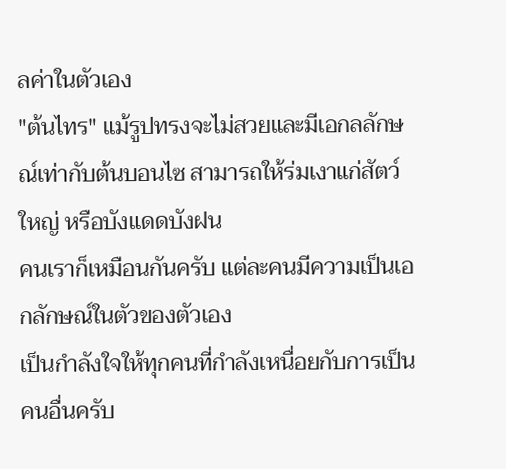ลค่าในตัวเอง
"ต้นไทร" แม้รูปทรงจะไม่สวยและมีเอกลลักษณ์เท่ากับต้นบอนไซ สามารถให้ร่มเงาแก่สัตว์ใหญ่ หรือบังแดดบังฝน
คนเราก็เหมือนกันครับ แต่ละคนมีความเป็นเอกลักษณ์ในตัวของตัวเอง
เป็นกำลังใจให้ทุกคนที่กำลังเหนื่อยกับการเป็นคนอื่นครับ